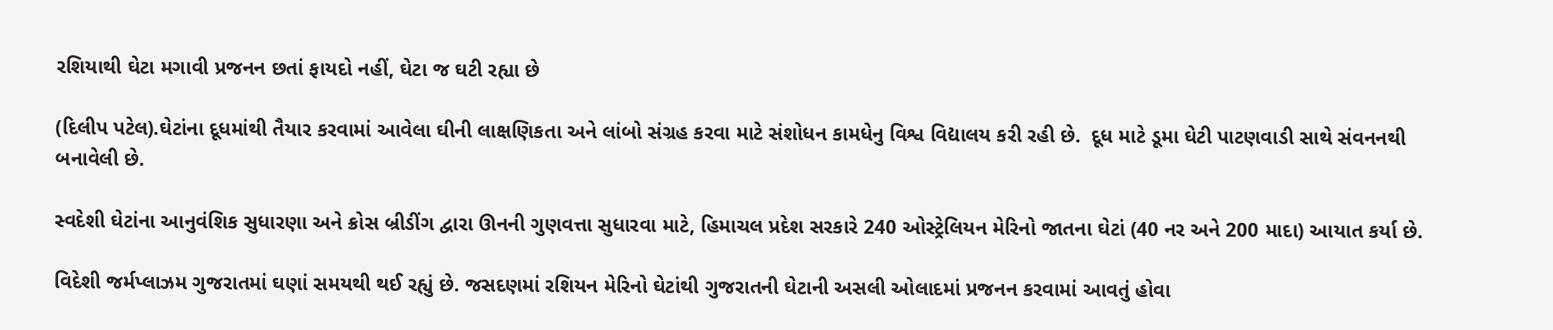રશિયાથી ઘેટા મગાવી પ્રજનન છતાં ફાયદો નહીં, ઘેટા જ ઘટી રહ્યા છે

(દિલીપ પટેલ).ઘેટાંના દૂધમાંથી તૈયાર કરવામાં આવેલા ઘીની લાક્ષણિકતા અને લાંબો સંગ્રહ કરવા માટે સંશોધન કામધેનુ વિશ્વ વિદ્યાલય કરી રહી છે.  દૂધ માટે ડૂમા ઘેટી પાટણવાડી સાથે સંવનનથી બનાવેલી છે.

સ્વદેશી ઘેટાંના આનુવંશિક સુધારણા અને ક્રોસ બ્રીડીંગ દ્વારા ઊનની ગુણવત્તા સુધારવા માટે, હિમાચલ પ્રદેશ સરકારે 240 ઓસ્ટ્રેલિયન મેરિનો જાતના ઘેટાં (40 નર અને 200 માદા) આયાત કર્યા છે.

વિદેશી જર્મપ્લાઝમ ગુજરાતમાં ઘણાં સમયથી થઈ રહ્યું છે. જસદણમાં રશિયન મેરિનો ઘેટાંથી ગુજરાતની ઘેટાની અસલી ઓલાદમાં પ્રજનન કરવામાં આવતું હોવા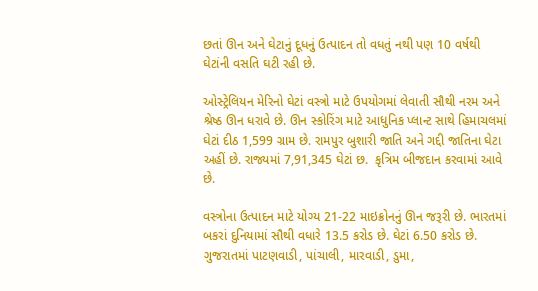છતાં ઊન અને ઘેટાનું દૂધનું ઉત્પાદન તો વધતું નથી પણ 10 વર્ષથી ઘેટાંની વસતિ ઘટી રહી છે.

ઓસ્ટ્રેલિયન મેરિનો ઘેટાં વસ્ત્રો માટે ઉપયોગમાં લેવાતી સૌથી નરમ અને શ્રેષ્ઠ ઊન ધરાવે છે. ઊન સ્કોરિંગ માટે આધુનિક પ્લાન્ટ સાથે હિમાચલમાં ઘેટાં દીઠ 1,599 ગ્રામ છે. રામપુર બુશારી જાતિ અને ગદ્દી જાતિના ઘેટા અહીં છે. રાજ્યમાં 7,91,345 ઘેટાં છ.  કૃત્રિમ બીજદાન કરવામાં આવે છે.

વસ્ત્રોના ઉત્પાદન માટે યોગ્ય 21-22 માઇક્રોનનું ઊન જરૂરી છે. ભારતમાં  બકરાં દુનિયામાં સૌથી વધારે 13.5 કરોડ છે. ઘેટાં 6.50 કરોડ છે. ગુજરાતમાં પાટણવાડી, પાંચાલી, મારવાડી, ડુમા,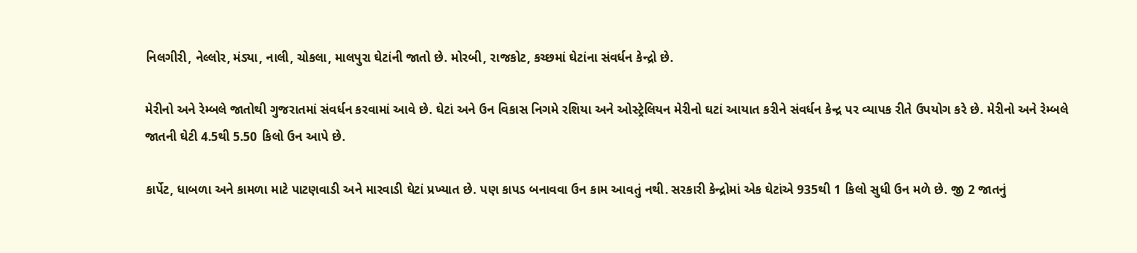નિલગીરી, નેલ્લોર, મંડ્યા, નાલી, ચોકલા, માલપુરા ઘેટાંની જાતો છે. મોરબી, રાજકોટ, કચ્છમાં ઘેટાંના સંવર્ધન કેન્દ્રો છે.

મેરીનો અને રેમ્બલે જાતોથી ગુજરાતમાં સંવર્ધન કરવામાં આવે છે. ઘેટાં અને ઉન વિકાસ નિગમે રશિયા અને ઓસ્ટ્રેલિયન મેરીનો ઘટાં આયાત કરીને સંવર્ધન કેન્દ્ર પર વ્યાપક રીતે ઉપયોગ કરે છે. મેરીનો અને રેમ્બલે જાતની ઘેટી 4.5થી 5.50 કિલો ઉન આપે છે.

કાર્પેટ, ધાબળા અને કામળા માટે પાટણવાડી અને મારવાડી ઘેટાં પ્રખ્યાત છે. પણ કાપડ બનાવવા ઉન કામ આવતું નથી. સરકારી કેન્દ્રોમાં એક ઘેટાંએ 935થી 1 કિલો સુધી ઉન મળે છે. જી 2 જાતનું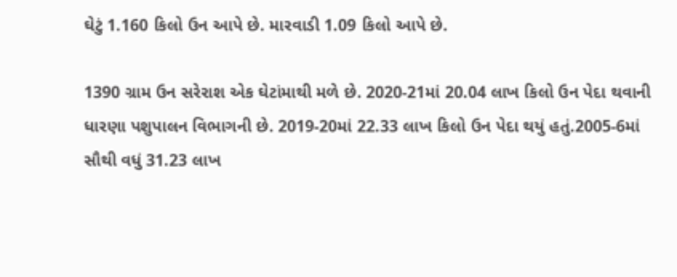ઘેટું 1.160 કિલો ઉન આપે છે. મારવાડી 1.09 કિલો આપે છે.

1390 ગ્રામ ઉન સરેરાશ એક ઘેટાંમાથી મળે છે. 2020-21માં 20.04 લાખ કિલો ઉન પેદા થવાની ધારણા પશુપાલન વિભાગની છે. 2019-20માં 22.33 લાખ કિલો ઉન પેદા થયું હતું.2005-6માં સૌથી વધું 31.23 લાખ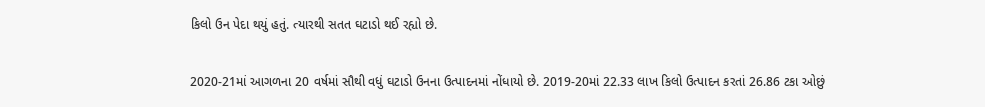કિલો ઉન પેદા થયું હતું. ત્યારથી સતત ઘટાડો થઈ રહ્યો છે.

2020-21માં આગળના 20 વર્ષમાં સૌથી વધું ઘટાડો ઉનના ઉત્પાદનમાં નોંધાયો છે. 2019-20માં 22.33 લાખ કિલો ઉત્પાદન કરતાં 26.86 ટકા ઓછું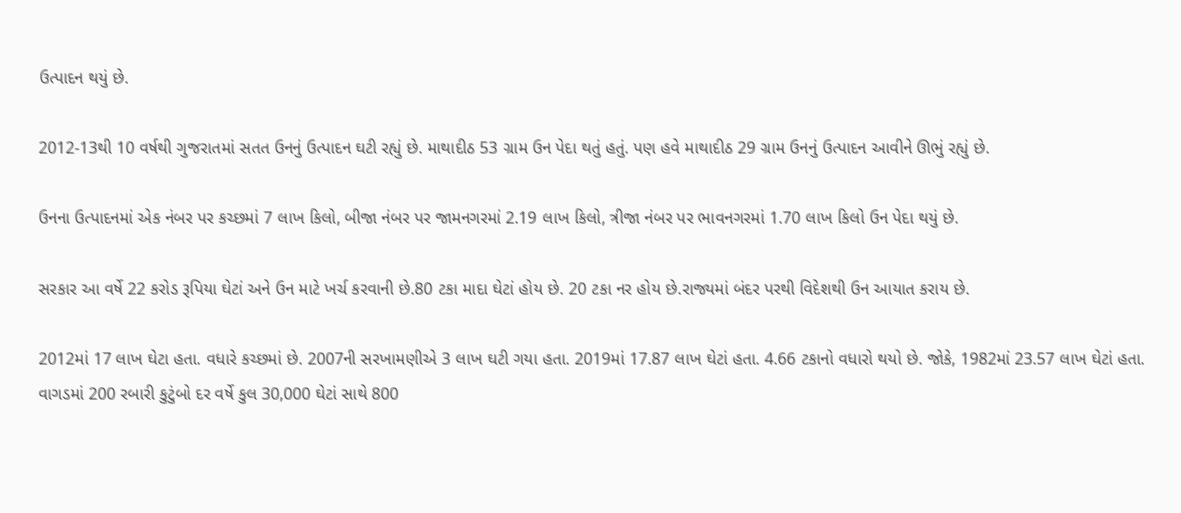ઉત્પાદન થયું છે.

2012-13થી 10 વર્ષથી ગુજરાતમાં સતત ઉનનું ઉત્પાદન ઘટી રહ્યું છે. માથાદીઠ 53 ગ્રામ ઉન પેદા થતું હતું. પણ હવે માથાદીઠ 29 ગ્રામ ઉનનું ઉત્પાદન આવીને ઊભું રહ્યું છે.

ઉનના ઉત્પાદનમાં એક નંબર પર કચ્છમાં 7 લાખ કિલો, બીજા નંબર પર જામનગરમાં 2.19 લાખ કિલો, ત્રીજા નંબર પર ભાવનગરમાં 1.70 લાખ કિલો ઉન પેદા થયું છે.

સરકાર આ વર્ષે 22 કરોડ રૂપિયા ઘેટાં અને ઉન માટે ખર્ચ કરવાની છે.80 ટકા માદા ઘેટાં હોય છે. 20 ટકા નર હોય છે.રાજ્યમાં બંદર પરથી વિદેશથી ઉન આયાત કરાય છે.

2012માં 17 લાખ ઘેટા હતા. વધારે કચ્છમાં છે. 2007ની સરખામણીએ 3 લાખ ઘટી ગયા હતા. 2019માં 17.87 લાખ ઘેટાં હતા. 4.66 ટકાનો વધારો થયો છે. જોકે, 1982માં 23.57 લાખ ઘેટાં હતા. વાગડમાં 200 રબારી કુટુંબો દર વર્ષે કુલ 30,000 ઘેટાં સાથે 800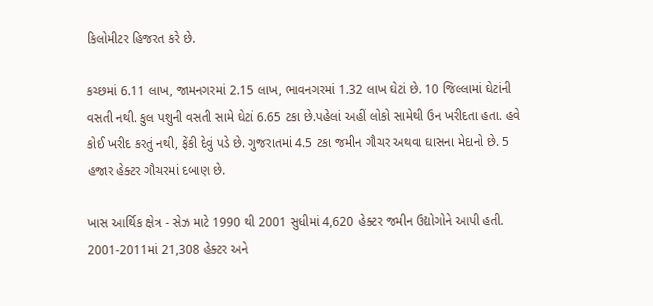કિલોમીટર હિજરત કરે છે.

કચ્છમાં 6.11 લાખ, જામનગરમાં 2.15 લાખ, ભાવનગરમાં 1.32 લાખ ઘેટાં છે. 10 જિલ્લામાં ઘેટાંની વસતી નથી. કુલ પશુની વસતી સામે ઘેટાં 6.65 ટકા છે.પહેલાં અહીં લોકો સામેથી ઉન ખરીદતા હતા. હવે કોઈ ખરીદ કરતું નથી, ફેંકી દેવું પડે છે. ગુજરાતમાં 4.5 ટકા જમીન ગૌચર અથવા ઘાસના મેદાનો છે. 5 હજાર હેક્ટર ગૌચરમાં દબાણ છે.

ખાસ આર્થિક ક્ષેત્ર - સેઝ માટે 1990 થી 2001 સુધીમાં 4,620 હેક્ટર જમીન ઉદ્યોગોને આપી હતી. 2001-2011માં 21,308 હેક્ટર અને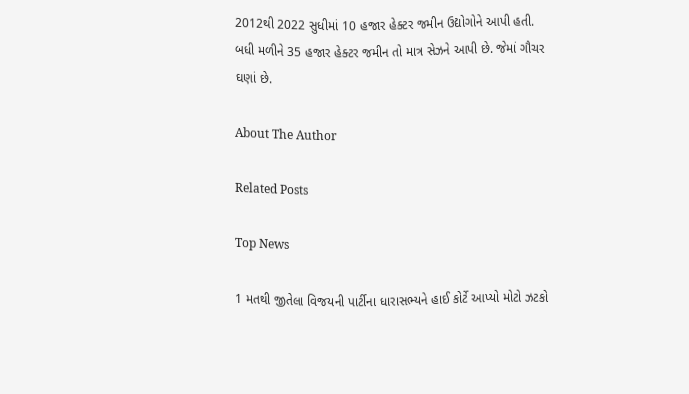2012થી 2022 સુધીમાં 10 હજાર હેક્ટર જમીન ઉદ્યોગોને આપી હતી. બધી મળીને 35 હજાર હેક્ટર જમીન તો માત્ર સેઝને આપી છે. જેમાં ગૌચર ઘણાં છે.

About The Author

Related Posts

Top News

1 મતથી જીતેલા વિજયની પાર્ટીના ધારાસભ્યને હાઈ કોર્ટે આપ્યો મોટો ઝટકો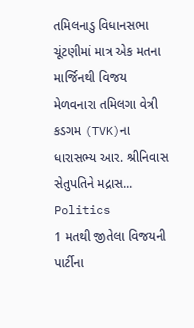તમિલનાડુ વિધાનસભા ચૂંટણીમાં માત્ર એક મતના માર્જિનથી વિજય મેળવનારા તમિલગા વેત્રી કડગમ (TVK)ના ધારાસભ્ય આર. શ્રીનિવાસ સેતુપતિને મદ્રાસ...
Politics
1 મતથી જીતેલા વિજયની પાર્ટીના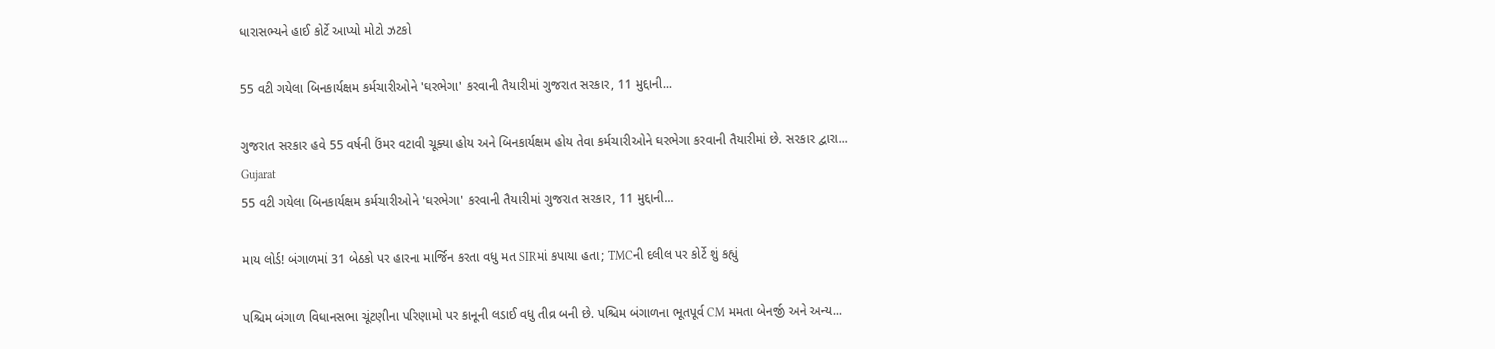ધારાસભ્યને હાઈ કોર્ટે આપ્યો મોટો ઝટકો

55 વટી ગયેલા બિનકાર્યક્ષમ કર્મચારીઓને 'ઘરભેગા' કરવાની તૈયારીમાં ગુજરાત સરકાર, 11 મુદ્દાની...

ગુજરાત સરકાર હવે 55 વર્ષની ઉંમર વટાવી ચૂક્યા હોય અને બિનકાર્યક્ષમ હોય તેવા કર્મચારીઓને ઘરભેગા કરવાની તૈયારીમાં છે. સરકાર દ્વારા...
Gujarat
55 વટી ગયેલા બિનકાર્યક્ષમ કર્મચારીઓને 'ઘરભેગા' કરવાની તૈયારીમાં ગુજરાત સરકાર, 11 મુદ્દાની...

માય લોર્ડ! બંગાળમાં 31 બેઠકો પર હારના માર્જિન કરતા વધુ મત SIRમાં કપાયા હતા; TMCની દલીલ પર કોર્ટે શું કહ્યું

પશ્ચિમ બંગાળ વિધાનસભા ચૂંટણીના પરિણામો પર કાનૂની લડાઈ વધુ તીવ્ર બની છે. પશ્ચિમ બંગાળના ભૂતપૂર્વ CM મમતા બેનર્જી અને અન્ય...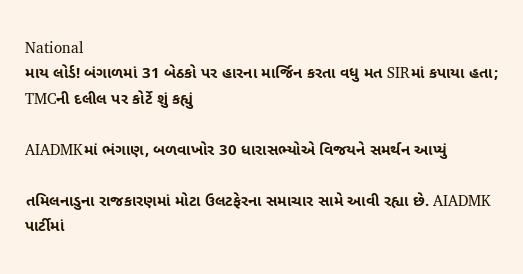National
માય લોર્ડ! બંગાળમાં 31 બેઠકો પર હારના માર્જિન કરતા વધુ મત SIRમાં કપાયા હતા; TMCની દલીલ પર કોર્ટે શું કહ્યું

AIADMKમાં ભંગાણ, બળવાખોર 30 ધારાસભ્યોએ વિજયને સમર્થન આપ્યું

તમિલનાડુના રાજકારણમાં મોટા ઉલટફેરના સમાચાર સામે આવી રહ્યા છે. AIADMK પાર્ટીમાં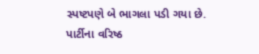સ્પષ્ટપણે બે ભાગલા પડી ગયા છે. પાર્ટીના વરિષ્ઠ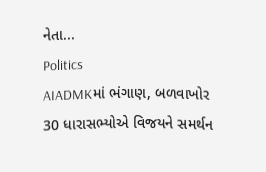નેતા...
Politics
AIADMKમાં ભંગાણ, બળવાખોર 30 ધારાસભ્યોએ વિજયને સમર્થન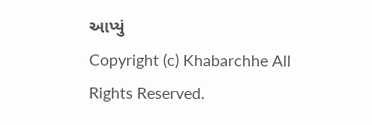આપ્યું
Copyright (c) Khabarchhe All Rights Reserved.